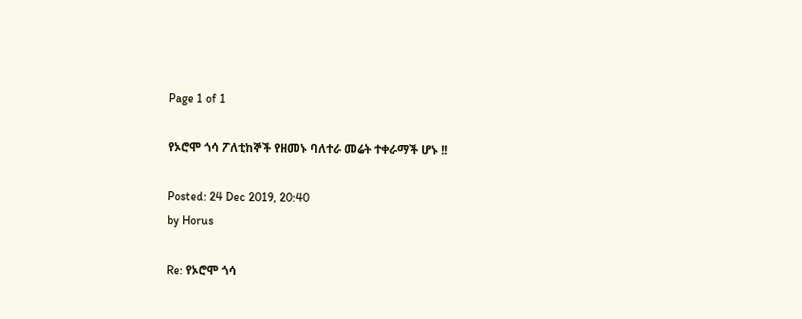Page 1 of 1

የኦሮሞ ጎሳ ፖለቲከኞች የዘመኑ ባለተራ መሬት ተቀራማች ሆኑ !!

Posted: 24 Dec 2019, 20:40
by Horus

Re: የኦሮሞ ጎሳ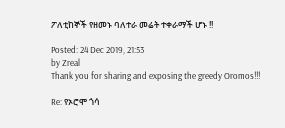ፖለቲከኞች የዘመኑ ባለተራ መሬት ተቀራማች ሆኑ !!

Posted: 24 Dec 2019, 21:53
by Zreal
Thank you for sharing and exposing the greedy Oromos!!!

Re: የኦሮሞ ጎሳ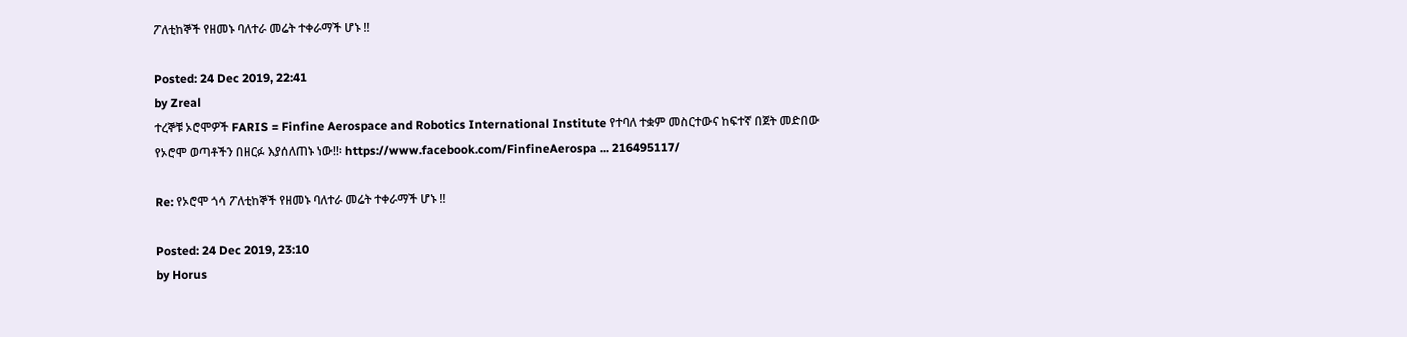ፖለቲከኞች የዘመኑ ባለተራ መሬት ተቀራማች ሆኑ !!

Posted: 24 Dec 2019, 22:41
by Zreal
ተረኞቹ ኦሮሞዎች FARIS = Finfine Aerospace and Robotics International Institute የተባለ ተቋም መስርተውና ከፍተኛ በጀት መድበው የኦሮሞ ወጣቶችን በዘርፉ እያሰለጠኑ ነው!!፡ https://www.facebook.com/FinfineAerospa ... 216495117/

Re: የኦሮሞ ጎሳ ፖለቲከኞች የዘመኑ ባለተራ መሬት ተቀራማች ሆኑ !!

Posted: 24 Dec 2019, 23:10
by Horus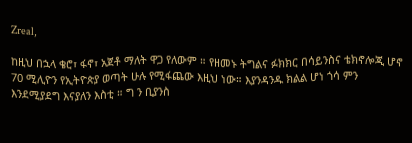Zreal,

ከዚህ በኋላ ቄሮ፣ ፋኖ፣ አጀቶ ማለት ዋጋ የለውም ። የዘመኑ ትግልና ፉክክር በሳይንስና ቴክኖሎጂ ሆኖ 70 ሚሊዮን የኢትዮጵያ ወጣት ሁሉ የሚፋጨው እዚህ ነው። እያንዳንዱ ክልል ሆነ ጎሳ ምን እንደሚያደግ እናያለን እስቲ ። ግ ን ቢያንስ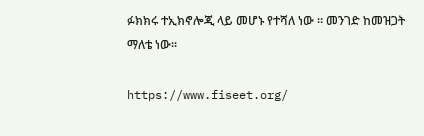ፉክክሩ ተኢክኖሎጂ ላይ መሆኑ የተሻለ ነው ። መንገድ ከመዝጋት ማለቴ ነው።

https://www.fiseet.org/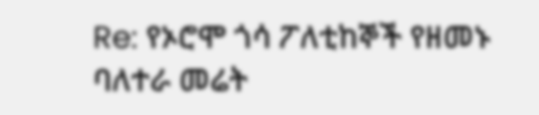Re: የኦሮሞ ጎሳ ፖለቲከኞች የዘመኑ ባለተራ መሬት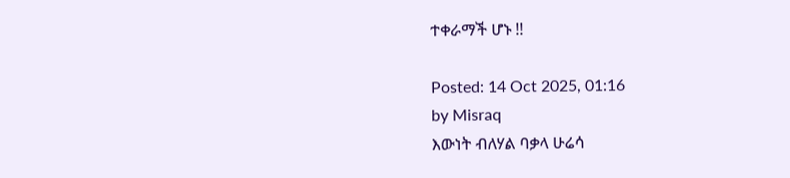ተቀራማች ሆኑ !!

Posted: 14 Oct 2025, 01:16
by Misraq
እውነት ብለሃል ባቃላ ሁሬሳ